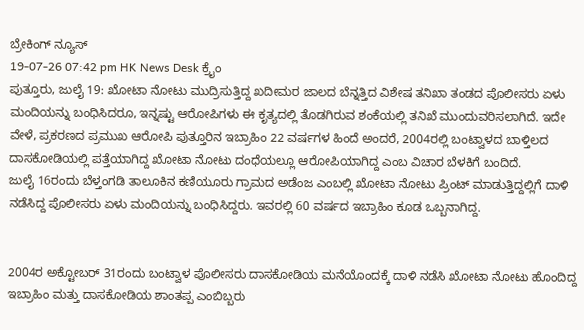ಬ್ರೇಕಿಂಗ್ ನ್ಯೂಸ್
19-07-26 07:42 pm HK News Desk ಕ್ರೈಂ
ಪುತ್ತೂರು, ಜುಲೈ 19: ಖೋಟಾ ನೋಟು ಮುದ್ರಿಸುತ್ತಿದ್ದ ಖದೀಮರ ಜಾಲದ ಬೆನ್ನತ್ತಿದ ವಿಶೇಷ ತನಿಖಾ ತಂಡದ ಪೊಲೀಸರು ಏಳು ಮಂದಿಯನ್ನು ಬಂಧಿಸಿದರೂ, ಇನ್ನಷ್ಟು ಆರೋಪಿಗಳು ಈ ಕೃತ್ಯದಲ್ಲಿ ತೊಡಗಿರುವ ಶಂಕೆಯಲ್ಲಿ ತನಿಖೆ ಮುಂದುವರಿಸಲಾಗಿದೆ. ಇದೇ ವೇಳೆ, ಪ್ರಕರಣದ ಪ್ರಮುಖ ಆರೋಪಿ ಪುತ್ತೂರಿನ ಇಬ್ರಾಹಿಂ 22 ವರ್ಷಗಳ ಹಿಂದೆ ಅಂದರೆ, 2004ರಲ್ಲಿ ಬಂಟ್ವಾಳದ ಬಾಳ್ತಿಲದ ದಾಸಕೋಡಿಯಲ್ಲಿ ಪತ್ತೆಯಾಗಿದ್ದ ಖೋಟಾ ನೋಟು ದಂಧೆಯಲ್ಲೂ ಆರೋಪಿಯಾಗಿದ್ದ ಎಂಬ ವಿಚಾರ ಬೆಳಕಿಗೆ ಬಂದಿದೆ.
ಜುಲೈ 16ರಂದು ಬೆಳ್ತಂಗಡಿ ತಾಲೂಕಿನ ಕಣಿಯೂರು ಗ್ರಾಮದ ಅಡೆಂಜ ಎಂಬಲ್ಲಿ ಖೋಟಾ ನೋಟು ಪ್ರಿಂಟ್ ಮಾಡುತ್ತಿದ್ದಲ್ಲಿಗೆ ದಾಳಿ ನಡೆಸಿದ್ದ ಪೊಲೀಸರು ಏಳು ಮಂದಿಯನ್ನು ಬಂಧಿಸಿದ್ದರು. ಇವರಲ್ಲಿ 60 ವರ್ಷದ ಇಬ್ರಾಹಿಂ ಕೂಡ ಒಬ್ಬನಾಗಿದ್ದ.


2004ರ ಅಕ್ಟೋಬರ್ 31ರಂದು ಬಂಟ್ವಾಳ ಪೊಲೀಸರು ದಾಸಕೋಡಿಯ ಮನೆಯೊಂದಕ್ಕೆ ದಾಳಿ ನಡೆಸಿ ಖೋಟಾ ನೋಟು ಹೊಂದಿದ್ದ ಇಬ್ರಾಹಿಂ ಮತ್ತು ದಾಸಕೋಡಿಯ ಶಾಂತಪ್ಪ ಎಂಬಿಬ್ಬರು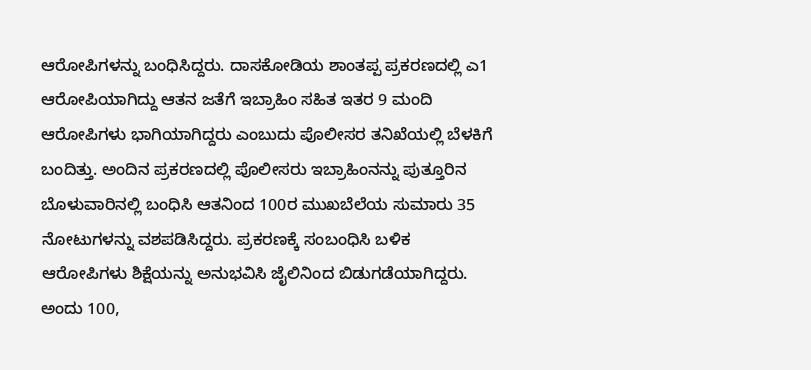ಆರೋಪಿಗಳನ್ನು ಬಂಧಿಸಿದ್ದರು. ದಾಸಕೋಡಿಯ ಶಾಂತಪ್ಪ ಪ್ರಕರಣದಲ್ಲಿ ಎ1 ಆರೋಪಿಯಾಗಿದ್ದು ಆತನ ಜತೆಗೆ ಇಬ್ರಾಹಿಂ ಸಹಿತ ಇತರ 9 ಮಂದಿ ಆರೋಪಿಗಳು ಭಾಗಿಯಾಗಿದ್ದರು ಎಂಬುದು ಪೊಲೀಸರ ತನಿಖೆಯಲ್ಲಿ ಬೆಳಕಿಗೆ ಬಂದಿತ್ತು. ಅಂದಿನ ಪ್ರಕರಣದಲ್ಲಿ ಪೊಲೀಸರು ಇಬ್ರಾಹಿಂನನ್ನು ಪುತ್ತೂರಿನ ಬೊಳುವಾರಿನಲ್ಲಿ ಬಂಧಿಸಿ ಆತನಿಂದ 100ರ ಮುಖಬೆಲೆಯ ಸುಮಾರು 35 ನೋಟುಗಳನ್ನು ವಶಪಡಿಸಿದ್ದರು. ಪ್ರಕರಣಕ್ಕೆ ಸಂಬಂಧಿಸಿ ಬಳಿಕ ಆರೋಪಿಗಳು ಶಿಕ್ಷೆಯನ್ನು ಅನುಭವಿಸಿ ಜೈಲಿನಿಂದ ಬಿಡುಗಡೆಯಾಗಿದ್ದರು.
ಅಂದು 100,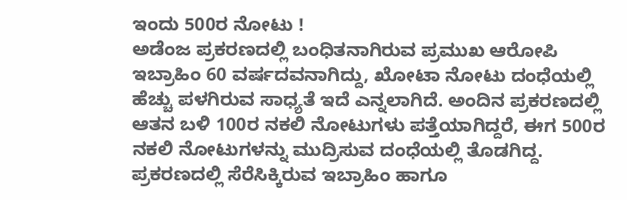ಇಂದು 500ರ ನೋಟು !
ಅಡೆಂಜ ಪ್ರಕರಣದಲ್ಲಿ ಬಂಧಿತನಾಗಿರುವ ಪ್ರಮುಖ ಆರೋಪಿ ಇಬ್ರಾಹಿಂ 60 ವರ್ಷದವನಾಗಿದ್ದು, ಖೋಟಾ ನೋಟು ದಂಧೆಯಲ್ಲಿ ಹೆಚ್ಚು ಪಳಗಿರುವ ಸಾಧ್ಯತೆ ಇದೆ ಎನ್ನಲಾಗಿದೆ. ಅಂದಿನ ಪ್ರಕರಣದಲ್ಲಿ ಆತನ ಬಳಿ 100ರ ನಕಲಿ ನೋಟುಗಳು ಪತ್ತೆಯಾಗಿದ್ದರೆ, ಈಗ 500ರ ನಕಲಿ ನೋಟುಗಳನ್ನು ಮುದ್ರಿಸುವ ದಂಧೆಯಲ್ಲಿ ತೊಡಗಿದ್ದ. ಪ್ರಕರಣದಲ್ಲಿ ಸೆರೆಸಿಕ್ಕಿರುವ ಇಬ್ರಾಹಿಂ ಹಾಗೂ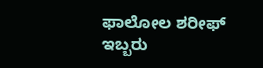ಫಾಲೋಲ ಶರೀಫ್ ಇಬ್ಬರು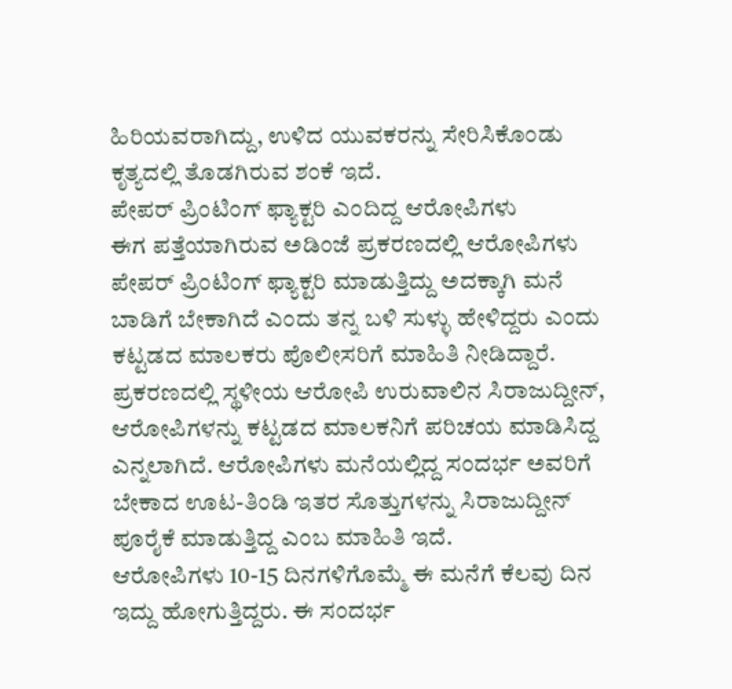ಹಿರಿಯವರಾಗಿದ್ದು, ಉಳಿದ ಯುವಕರನ್ನು ಸೇರಿಸಿಕೊಂಡು ಕೃತ್ಯದಲ್ಲಿ ತೊಡಗಿರುವ ಶಂಕೆ ಇದೆ.
ಪೇಪರ್ ಪ್ರಿಂಟಿಂಗ್ ಫ್ಯಾಕ್ಟರಿ ಎಂದಿದ್ದ ಆರೋಪಿಗಳು
ಈಗ ಪತ್ತೆಯಾಗಿರುವ ಅಡಿಂಜೆ ಪ್ರಕರಣದಲ್ಲಿ ಆರೋಪಿಗಳು ಪೇಪರ್ ಪ್ರಿಂಟಿಂಗ್ ಫ್ಯಾಕ್ಟರಿ ಮಾಡುತ್ತಿದ್ದು ಅದಕ್ಕಾಗಿ ಮನೆ ಬಾಡಿಗೆ ಬೇಕಾಗಿದೆ ಎಂದು ತನ್ನ ಬಳಿ ಸುಳ್ಳು ಹೇಳಿದ್ದರು ಎಂದು ಕಟ್ಟಡದ ಮಾಲಕರು ಪೊಲೀಸರಿಗೆ ಮಾಹಿತಿ ನೀಡಿದ್ದಾರೆ. ಪ್ರಕರಣದಲ್ಲಿ ಸ್ಥಳೀಯ ಆರೋಪಿ ಉರುವಾಲಿನ ಸಿರಾಜುದ್ದೀನ್, ಆರೋಪಿಗಳನ್ನು ಕಟ್ಟಡದ ಮಾಲಕನಿಗೆ ಪರಿಚಯ ಮಾಡಿಸಿದ್ದ ಎನ್ನಲಾಗಿದೆ. ಆರೋಪಿಗಳು ಮನೆಯಲ್ಲಿದ್ದ ಸಂದರ್ಭ ಅವರಿಗೆ ಬೇಕಾದ ಊಟ-ತಿಂಡಿ ಇತರ ಸೊತ್ತುಗಳನ್ನು ಸಿರಾಜುದ್ದೀನ್ ಪೂರೈಕೆ ಮಾಡುತ್ತಿದ್ದ ಎಂಬ ಮಾಹಿತಿ ಇದೆ.
ಆರೋಪಿಗಳು 10-15 ದಿನಗಳಿಗೊಮ್ಮೆ ಈ ಮನೆಗೆ ಕೆಲವು ದಿನ ಇದ್ದು ಹೋಗುತ್ತಿದ್ದರು. ಈ ಸಂದರ್ಭ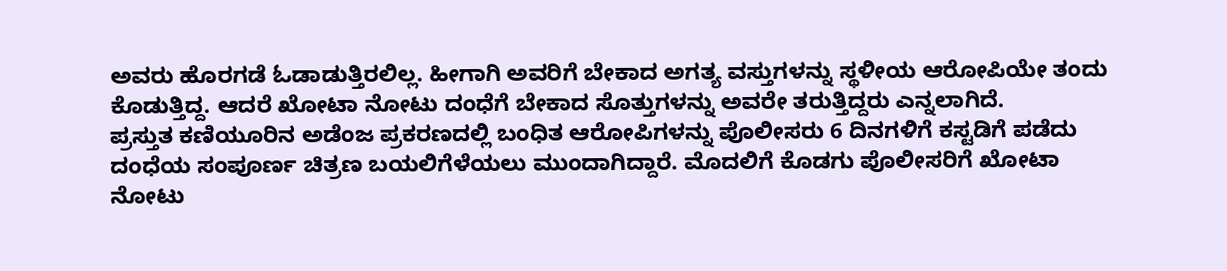ಅವರು ಹೊರಗಡೆ ಓಡಾಡುತ್ತಿರಲಿಲ್ಲ. ಹೀಗಾಗಿ ಅವರಿಗೆ ಬೇಕಾದ ಅಗತ್ಯ ವಸ್ತುಗಳನ್ನು ಸ್ಥಳೀಯ ಆರೋಪಿಯೇ ತಂದು ಕೊಡುತ್ತಿದ್ದ. ಆದರೆ ಖೋಟಾ ನೋಟು ದಂಧೆಗೆ ಬೇಕಾದ ಸೊತ್ತುಗಳನ್ನು ಅವರೇ ತರುತ್ತಿದ್ದರು ಎನ್ನಲಾಗಿದೆ.
ಪ್ರಸ್ತುತ ಕಣಿಯೂರಿನ ಅಡೆಂಜ ಪ್ರಕರಣದಲ್ಲಿ ಬಂಧಿತ ಆರೋಪಿಗಳನ್ನು ಪೊಲೀಸರು 6 ದಿನಗಳಿಗೆ ಕಸ್ಟಡಿಗೆ ಪಡೆದು ದಂಧೆಯ ಸಂಪೂರ್ಣ ಚಿತ್ರಣ ಬಯಲಿಗೆಳೆಯಲು ಮುಂದಾಗಿದ್ದಾರೆ. ಮೊದಲಿಗೆ ಕೊಡಗು ಪೊಲೀಸರಿಗೆ ಖೋಟಾ ನೋಟು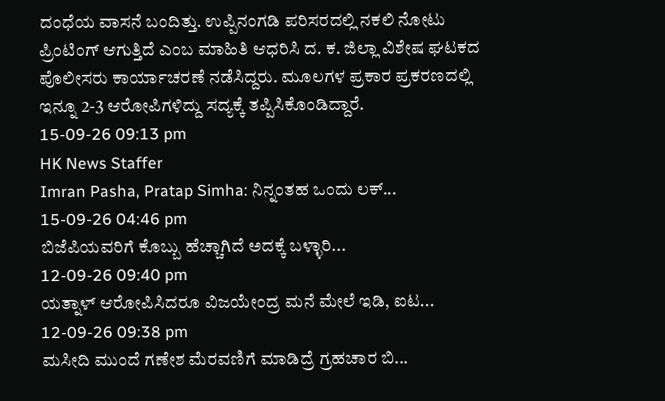ದಂಧೆಯ ವಾಸನೆ ಬಂದಿತ್ತು. ಉಪ್ಪಿನಂಗಡಿ ಪರಿಸರದಲ್ಲಿ ನಕಲಿ ನೋಟು ಪ್ರಿಂಟಿಂಗ್ ಆಗುತ್ತಿದೆ ಎಂಬ ಮಾಹಿತಿ ಆಧರಿಸಿ ದ. ಕ. ಜಿಲ್ಲಾ ವಿಶೇಷ ಘಟಕದ ಪೊಲೀಸರು ಕಾರ್ಯಾಚರಣೆ ನಡೆಸಿದ್ದರು. ಮೂಲಗಳ ಪ್ರಕಾರ ಪ್ರಕರಣದಲ್ಲಿ ಇನ್ನೂ 2-3 ಆರೋಪಿಗಳಿದ್ದು ಸದ್ಯಕ್ಕೆ ತಪ್ಪಿಸಿಕೊಂಡಿದ್ದಾರೆ.
15-09-26 09:13 pm
HK News Staffer
Imran Pasha, Pratap Simha: ನಿನ್ನಂತಹ ಒಂದು ಲಕ್...
15-09-26 04:46 pm
ಬಿಜೆಪಿಯವರಿಗೆ ಕೊಬ್ಬು ಹೆಚ್ಚಾಗಿದೆ ಅದಕ್ಕೆ ಬಳ್ಳಾರಿ...
12-09-26 09:40 pm
ಯತ್ನಾಳ್ ಆರೋಪಿಸಿದರೂ ವಿಜಯೇಂದ್ರ ಮನೆ ಮೇಲೆ ಇಡಿ, ಐಟ...
12-09-26 09:38 pm
ಮಸೀದಿ ಮುಂದೆ ಗಣೇಶ ಮೆರವಣಿಗೆ ಮಾಡಿದ್ರೆ ಗ್ರಹಚಾರ ಬಿ...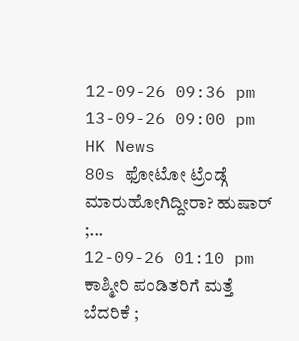12-09-26 09:36 pm
13-09-26 09:00 pm
HK News
80s ಫೋಟೋ ಟ್ರೆಂಡ್ಗೆ ಮಾರುಹೋಗಿದ್ದೀರಾ? ಹುಷಾರ್ ;...
12-09-26 01:10 pm
ಕಾಶ್ಮೀರಿ ಪಂಡಿತರಿಗೆ ಮತ್ತೆ ಬೆದರಿಕೆ ;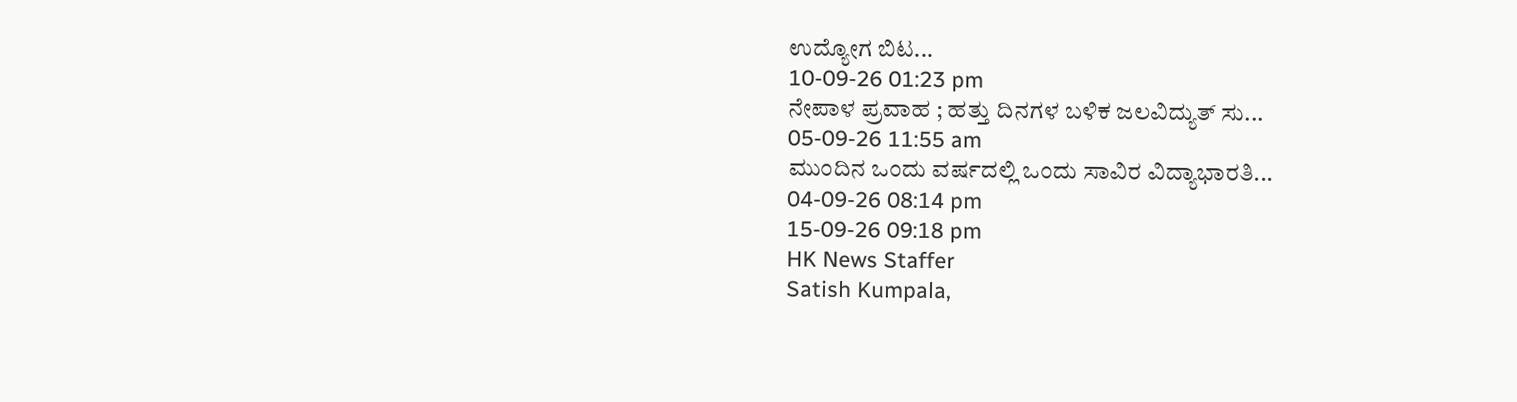ಉದ್ಯೋಗ ಬಿಟ...
10-09-26 01:23 pm
ನೇಪಾಳ ಪ್ರವಾಹ ; ಹತ್ತು ದಿನಗಳ ಬಳಿಕ ಜಲವಿದ್ಯುತ್ ಸು...
05-09-26 11:55 am
ಮುಂದಿನ ಒಂದು ವರ್ಷದಲ್ಲಿ ಒಂದು ಸಾವಿರ ವಿದ್ಯಾಭಾರತಿ...
04-09-26 08:14 pm
15-09-26 09:18 pm
HK News Staffer
Satish Kumpala,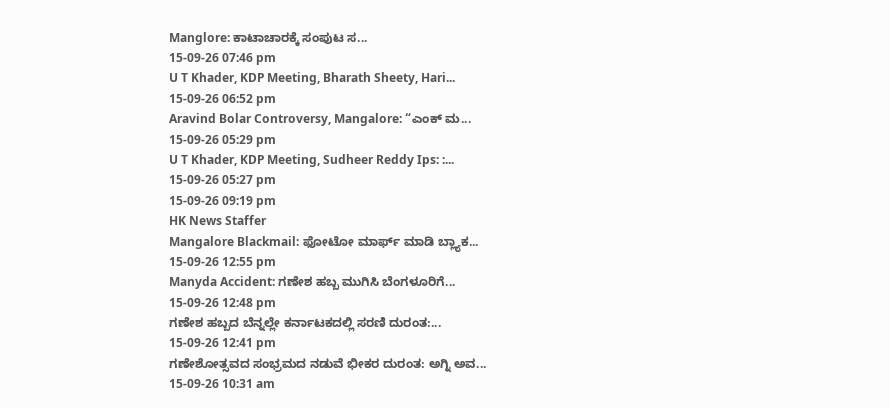Manglore: ಕಾಟಾಚಾರಕ್ಕೆ ಸಂಪುಟ ಸ...
15-09-26 07:46 pm
U T Khader, KDP Meeting, Bharath Sheety, Hari...
15-09-26 06:52 pm
Aravind Bolar Controversy, Mangalore: “ಎಂಕ್ ಮ...
15-09-26 05:29 pm
U T Khader, KDP Meeting, Sudheer Reddy Ips: :...
15-09-26 05:27 pm
15-09-26 09:19 pm
HK News Staffer
Mangalore Blackmail: ಫೋಟೋ ಮಾರ್ಫ್ ಮಾಡಿ ಬ್ಲ್ಯಾಕ...
15-09-26 12:55 pm
Manyda Accident: ಗಣೇಶ ಹಬ್ಬ ಮುಗಿಸಿ ಬೆಂಗಳೂರಿಗೆ...
15-09-26 12:48 pm
ಗಣೇಶ ಹಬ್ಬದ ಬೆನ್ನಲ್ಲೇ ಕರ್ನಾಟಕದಲ್ಲಿ ಸರಣಿ ದುರಂತ:...
15-09-26 12:41 pm
ಗಣೇಶೋತ್ಸವದ ಸಂಭ್ರಮದ ನಡುವೆ ಭೀಕರ ದುರಂತ: ಅಗ್ನಿ ಅವ...
15-09-26 10:31 am